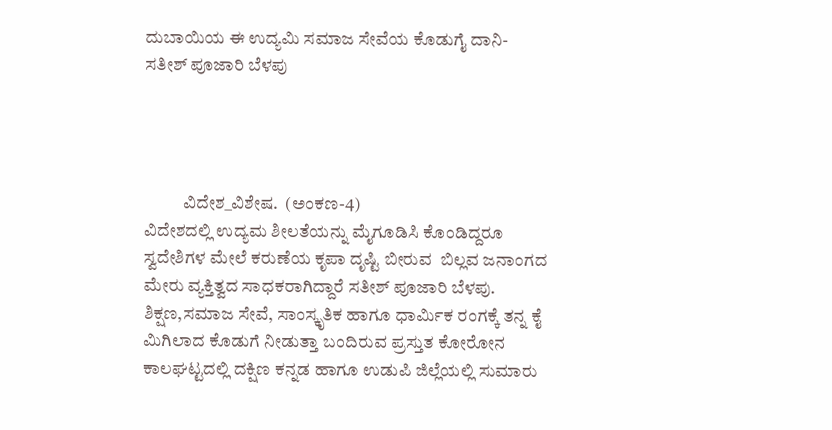ದುಬಾಯಿಯ ಈ ಉದ್ಯಮಿ ಸಮಾಜ ಸೇವೆಯ ಕೊಡುಗೈ ದಾನಿ- ಸತೀಶ್ ಪೂಜಾರಿ ಬೆಳಪು




           ವಿದೇಶ_ವಿಶೇಷ.  (ಅಂಕಣ-4)
ವಿದೇಶದಲ್ಲಿ ಉದ್ಯಮ ಶೀಲತೆಯನ್ನು ಮೈಗೂಡಿಸಿ ಕೊಂಡಿದ್ದರೂ ಸ್ವದೇಶಿಗಳ ಮೇಲೆ ಕರುಣೆಯ ಕೃಪಾ ದೃಷ್ಟಿ ಬೀರುವ  ಬಿಲ್ಲವ ಜನಾಂಗದ ಮೇರು ವ್ಯಕ್ತಿತ್ವದ ಸಾಧಕರಾಗಿದ್ದಾರೆ ಸತೀಶ್ ಪೂಜಾರಿ ಬೆಳಪು. ಶಿಕ್ಷಣ,ಸಮಾಜ ಸೇವೆ, ಸಾಂಸ್ಕೃತಿಕ ಹಾಗೂ ಧಾರ್ಮಿಕ ರಂಗಕ್ಕೆ ತನ್ನ ಕೈ ಮಿಗಿಲಾದ ಕೊಡುಗೆ ನೀಡುತ್ತಾ ಬಂದಿರುವ ಪ್ರಸ್ತುತ ಕೋರೋನ ಕಾಲಘಟ್ಟದಲ್ಲಿ ದಕ್ಷಿಣ ಕನ್ನಡ ಹಾಗೂ ಉಡುಪಿ ಜಿಲ್ಲೆಯಲ್ಲಿ ಸುಮಾರು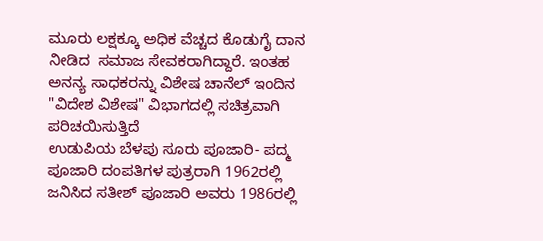ಮೂರು ಲಕ್ಷಕ್ಕೂ ಅಧಿಕ ವೆಚ್ಚದ ಕೊಡುಗೈ ದಾನ ನೀಡಿದ  ಸಮಾಜ ಸೇವಕರಾಗಿದ್ದಾರೆ. ಇಂತಹ ಅನನ್ಯ ಸಾಧಕರನ್ನು ವಿಶೇಷ ಚಾನೆಲ್ ಇಂದಿನ‌ "ವಿದೇಶ ವಿಶೇಷ" ವಿಭಾಗದಲ್ಲಿ ಸಚಿತ್ರವಾಗಿ ಪರಿಚಯಿಸುತ್ತಿದೆ
ಉಡುಪಿಯ ಬೆಳಪು ಸೂರು ಪೂಜಾರಿ- ಪದ್ಮ ಪೂಜಾರಿ ದಂಪತಿಗಳ ಪುತ್ರರಾಗಿ 1962ರಲ್ಲಿ ಜನಿಸಿದ ಸತೀಶ್ ಪೂಜಾರಿ ಅವರು 1986ರಲ್ಲಿ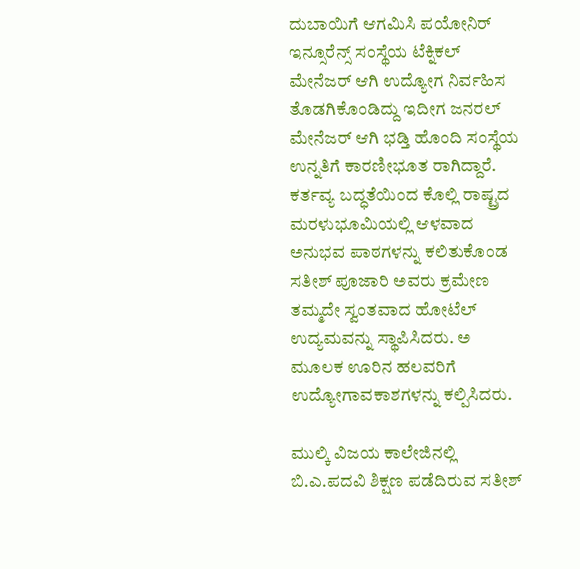ದುಬಾಯಿಗೆ ಆಗಮಿಸಿ ಪಯೋನಿರ್ ಇನ್ಸೂರೆನ್ಸ್ ಸಂಸ್ಥೆಯ ಟೆಕ್ನಿಕಲ್ ಮೇನೆಜರ್ ಆಗಿ ಉದ್ಯೋಗ ನಿರ್ವಹಿಸ ತೊಡಗಿಕೊಂಡಿದ್ದು ಇದೀಗ ಜನರಲ್ ಮೇನೆಜರ್ ಆಗಿ ಭಡ್ತಿ ಹೊಂದಿ ಸಂಸ್ಥೆಯ ಉನ್ನತಿಗೆ ಕಾರಣೀಭೂತ ರಾಗಿದ್ದಾರೆ. ಕರ್ತವ್ಯ ಬದ್ಧತೆಯಿಂದ ಕೊಲ್ಲಿ ರಾಷ್ಟ್ರದ ಮರಳುಭೂಮಿಯಲ್ಲಿ ಆಳವಾದ ಅನುಭವ ಪಾಠಗಳನ್ನು ಕಲಿತುಕೊಂಡ ಸತೀಶ್ ಪೂಜಾರಿ ಅವರು ಕ್ರಮೇಣ ತಮ್ಮದೇ ಸ್ವಂತವಾದ ಹೋಟೆಲ್ ಉದ್ಯಮವನ್ನು‌ ಸ್ಥಾಪಿಸಿದರು. ಅ ಮೂಲಕ ಊರಿನ ಹಲವರಿಗೆ ಉದ್ಯೋಗಾವಕಾಶಗಳನ್ನು ಕಲ್ಪಿಸಿದರು.

ಮುಲ್ಕಿ ವಿಜಯ ಕಾಲೇಜಿನಲ್ಲಿ ಬಿ.ಎ.ಪದವಿ ಶಿಕ್ಷಣ ಪಡೆದಿರುವ ಸತೀಶ್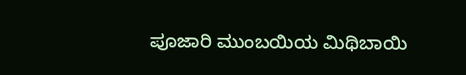ಪೂಜಾರಿ ಮುಂಬಯಿಯ ಮಿಥಿಬಾಯಿ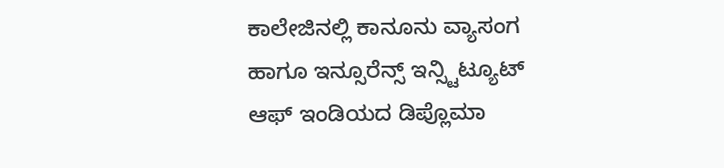ಕಾಲೇಜಿನಲ್ಲಿ ಕಾನೂನು ವ್ಯಾಸಂಗ ಹಾಗೂ ಇನ್ಸೂರೆನ್ಸ್ ಇನ್ಸ್ಟಿಟ್ಯೂಟ್ ಆಫ್ ಇಂಡಿಯದ ಡಿಪ್ಲೊಮಾ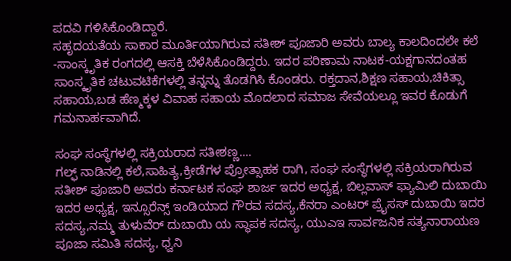ಪದವಿ ಗಳಿಸಿಕೊಂಡಿದ್ದಾರೆ.
ಸಹೃದಯತೆಯ ಸಾಕಾರ ಮೂರ್ತಿಯಾಗಿರುವ ಸತೀಶ್ ಪೂಜಾರಿ ಅವರು ಬಾಲ್ಯ ಕಾಲದಿಂದಲೇ ಕಲೆ -ಸಾಂಸ್ಕೃತಿಕ ರಂಗದಲ್ಲಿ ಆಸಕ್ತಿ ಬೆಳೆಸಿಕೊಂಡಿದ್ದರು. ಇದರ ಪರಿಣಾಮ ನಾಟಕ-ಯಕ್ಷಗಾನದಂತಹ ಸಾಂಸ್ಕೃತಿಕ ಚಟುವಟಿಕೆಗಳಲ್ಲಿ ತನ್ನನ್ನು ತೊಡಗಿಸಿ ಕೊಂಡರು. ರಕ್ತದಾನ,ಶಿಕ್ಷಣ ಸಹಾಯ,ಚಿಕಿತ್ಸಾ ಸಹಾಯ,ಬಡ ಹೆಣ್ಮಕ್ಕಳ ವಿವಾಹ ಸಹಾಯ ಮೊದಲಾದ ಸಮಾಜ ಸೇವೆಯಲ್ಲೂ ಇವರ ಕೊಡುಗೆ ಗಮನಾರ್ಹವಾಗಿದೆ.

ಸಂಘ ಸಂಸ್ಥೆಗಳಲ್ಲಿ ಸಕ್ರಿಯರಾದ ಸತೀಶಣ್ಣ....
ಗಲ್ಫ್ ನಾಡಿನಲ್ಲಿ ಕಲೆ,ಸಾಹಿತ್ಯ,ಕ್ರೀಡೆಗಳ ಪ್ರೋತ್ಸಾಹಕ ರಾಗಿ, ಸಂಘ ಸಂಸ್ಥೆಗಳಲ್ಲಿ ಸಕ್ರಿಯರಾಗಿರುವ ಸತೀಶ್ ಪೂಜಾರಿ ಅವರು ಕರ್ನಾಟಕ ಸಂಘ ಶಾರ್ಜ ಇದರ ಅಧ್ಯಕ್ಷ, ಬಿಲ್ಲವಾಸ್ ಫ್ಯಾಮಿಲಿ ದುಬಾಯಿ ಇದರ ಅಧ್ಯಕ್ಷ, ಇನ್ಸೂರೆನ್ಸ್ ಇಂಡಿಯಾದ ಗೌರವ ಸದಸ್ಯ,ಕೆನರಾ ಎಂಟರ್ ಪ್ರೈಸಸ್ ದುಬಾಯಿ ಇದರ ಸದಸ್ಯ,ನಮ್ಮ ತುಳುವೆರ್ ದುಬಾಯಿ ಯ ಸ್ಥಾಪಕ ಸದಸ್ಯ, ಯುಎಇ ಸಾರ್ವಜನಿಕ ಸತ್ಯನಾರಾಯಣ ಪೂಜಾ ಸಮಿತಿ ಸದಸ್ಯ, ಧ್ವನಿ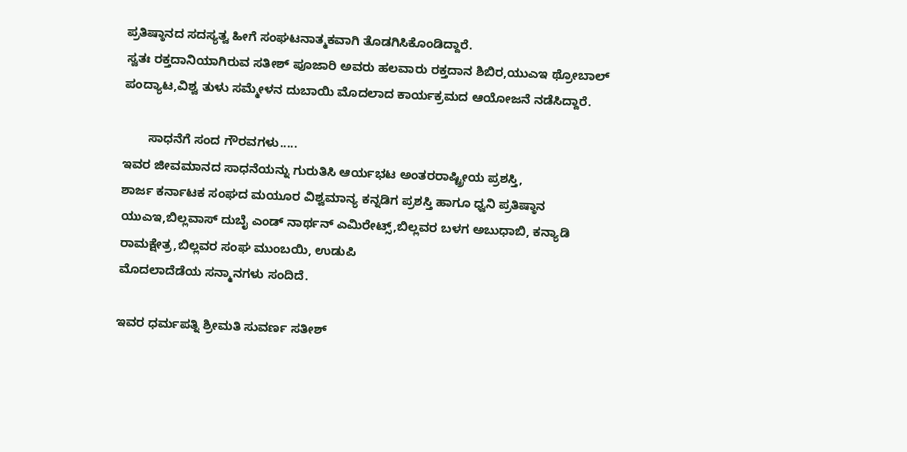ಪ್ರತಿಷ್ಠಾನದ ಸದಸ್ಯತ್ವ ಹೀಗೆ ಸಂಘಟನಾತ್ಮಕವಾಗಿ ತೊಡಗಿಸಿಕೊಂಡಿದ್ದಾರೆ.
ಸ್ವತಃ ರಕ್ತದಾನಿಯಾಗಿರುವ ಸತೀಶ್ ಪೂಜಾರಿ ಅವರು ಹಲವಾರು ರಕ್ತದಾನ ಶಿಬಿರ,ಯುಎಇ ಥ್ರೋಬಾಲ್ ಪಂದ್ಯಾಟ,ವಿಶ್ವ ತುಳು ಸಮ್ಮೇಳನ ದುಬಾಯಿ ಮೊದಲಾದ ಕಾರ್ಯಕ್ರಮದ ಆಯೋಜನೆ ನಡೆಸಿದ್ದಾರೆ.

       ಸಾಧನೆಗೆ ಸಂದ ಗೌರವಗಳು.....
ಇವರ ಜೀವಮಾನದ ಸಾಧನೆಯನ್ನು ಗುರುತಿಸಿ ಆರ್ಯಭಟ ಅಂತರರಾಷ್ಟ್ರೀಯ ಪ್ರಶಸ್ತಿ,
ಶಾರ್ಜ ಕರ್ನಾಟಕ ಸಂಘದ ಮಯೂರ ವಿಶ್ವಮಾನ್ಯ ಕನ್ನಡಿಗ ಪ್ರಶಸ್ತಿ ಹಾಗೂ ಧ್ವನಿ ಪ್ರತಿಷ್ಠಾನ ಯುಎಇ,ಬಿಲ್ಲವಾಸ್ ದುಬೈ ಎಂಡ್ ನಾರ್ಥನ್ ಎಮಿರೇಟ್ಸ್,ಬಿಲ್ಲವರ ಬಳಗ ಅಬುಧಾಬಿ, ಕನ್ಯಾಡಿ ರಾಮಕ್ಷೇತ್ರ,ಬಿಲ್ಲವರ ಸಂಘ ಮುಂಬಯಿ, ಉಡುಪಿ
ಮೊದಲಾದೆಡೆಯ ಸನ್ಮಾನಗಳು ಸಂದಿದೆ.

ಇವರ ಧರ್ಮಪತ್ನಿ ಶ್ರೀಮತಿ ಸುವರ್ಣ ಸತೀಶ್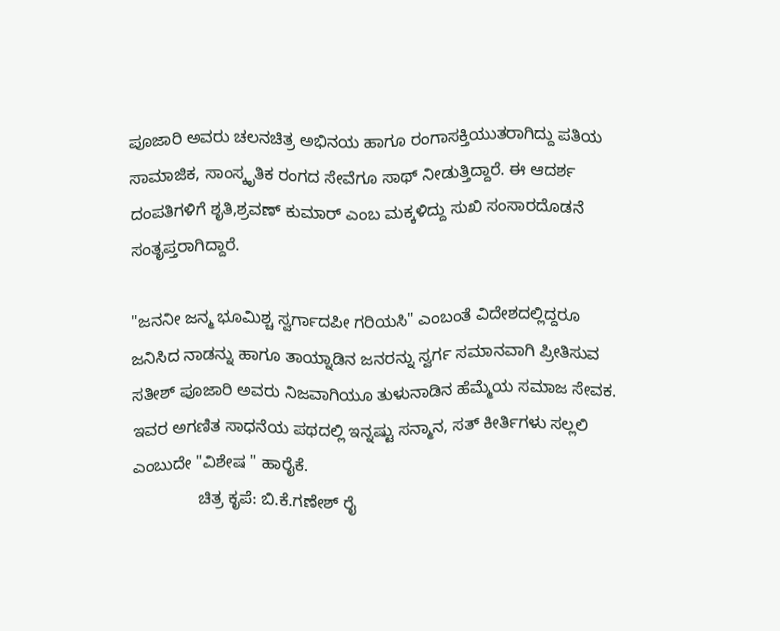ಪೂಜಾರಿ ಅವರು ಚಲನಚಿತ್ರ ಅಭಿನಯ ಹಾಗೂ ರಂಗಾಸಕ್ತಿಯುತರಾಗಿದ್ದು ಪತಿಯ ಸಾಮಾಜಿಕ, ಸಾಂಸ್ಕೃತಿಕ ರಂಗದ ಸೇವೆಗೂ ಸಾಥ್ ನೀಡುತ್ತಿದ್ದಾರೆ. ಈ ಆದರ್ಶ ದಂಪತಿಗಳಿಗೆ ಶೃತಿ,ಶ್ರವಣ್ ಕುಮಾರ್ ಎಂಬ ಮಕ್ಕಳಿದ್ದು ಸುಖಿ ಸಂಸಾರದೊಡನೆ ಸಂತೃಪ್ತರಾಗಿದ್ದಾರೆ.

"ಜನನೀ ಜನ್ಮ ಭೂಮಿಶ್ಚ ಸ್ವರ್ಗಾದಪೀ ಗರಿಯಸಿ" ಎಂಬಂತೆ ವಿದೇಶದಲ್ಲಿದ್ದರೂ ಜನಿಸಿದ ನಾಡನ್ನು ಹಾಗೂ ತಾಯ್ನಾಡಿನ ಜನರನ್ನು ಸ್ವರ್ಗ ಸಮಾನವಾಗಿ ಪ್ರೀತಿಸುವ ಸತೀಶ್ ಪೂಜಾರಿ ಅವರು ನಿಜವಾಗಿಯೂ ತುಳುನಾಡಿನ ಹೆಮ್ಮೆಯ ಸಮಾಜ ಸೇವಕ. ಇವರ ಅಗಣಿತ ಸಾಧನೆಯ ಪಥದಲ್ಲಿ ಇನ್ನಷ್ಟು ಸನ್ಮಾನ‌, ಸತ್ ಕೀರ್ತಿಗಳು ಸಲ್ಲಲಿ ಎಂಬುದೇ "ವಿಶೇಷ " ಹಾರೈಕೆ.
              ಚಿತ್ರ ಕೃಪೆ: ಬಿ.ಕೆ.ಗಣೇಶ್ ರೈ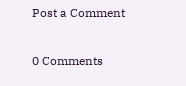Post a Comment

0 Comments